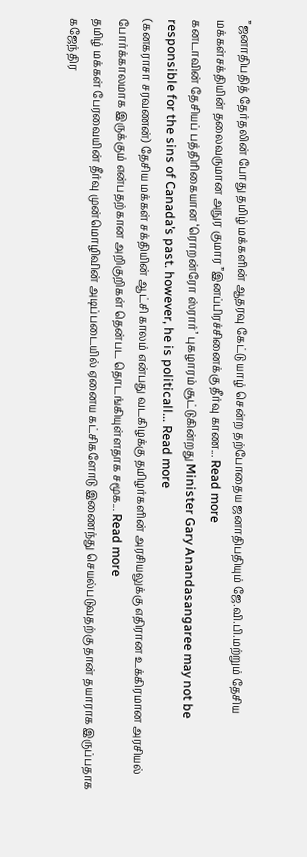”ஜனாதிபதித் தேர்தலின் போது தமிழ் மக்களின் ஆதரவு கேட்டு யாழ் சென்ற தற்போதைய ஜனாதிபதியும் ஜே.வி.பி.மற்றும் தேசிய மக்கள்சக்தியின் தலைவருமான அநுர குமார ”இனப்பிரச்சினைக்கு தீர்வு காண... Read more
கனடாவின் தேசியப் பத்திரிகையான ‘ரொறன்ரோ ஸ்ரார்’ புகழாரம் சூட்டுகின்றது Minister Gary Anandasangaree may not be responsible for the sins of Canada’s past. however, he is politicall... Read more
(கனகராசா சரவணன்) தேசிய மக்கள் சக்தியின் ஆட்சி காலம் என்பது வடகிழக்கு தமிழர்களின் அரசியலுக்கு எதிரான உக்கிரமான அரசியல் போர்க்காலமாக இருக்கும் என்பதற்கான அறிகுறிகள் தென்பட தொடங்கியுள்ளதாக சமூக... Read more
தமிழ் மக்கள் பேரவையின் தீர்வு முன்மொழிவின் அடிப்படையில் ஏனைய கட்சிகளோடு இணைந்து செயல்படுவதற்கு தான் தயாராக இருப்பதாக கஜேந்திர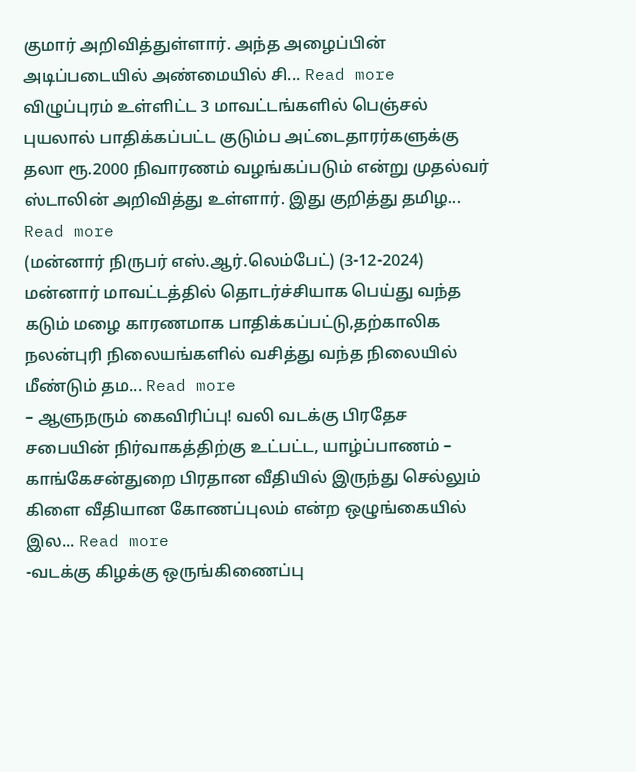குமார் அறிவித்துள்ளார். அந்த அழைப்பின் அடிப்படையில் அண்மையில் சி... Read more
விழுப்புரம் உள்ளிட்ட 3 மாவட்டங்களில் பெஞ்சல் புயலால் பாதிக்கப்பட்ட குடும்ப அட்டைதாரர்களுக்கு தலா ரூ.2000 நிவாரணம் வழங்கப்படும் என்று முதல்வர் ஸ்டாலின் அறிவித்து உள்ளார். இது குறித்து தமிழ... Read more
(மன்னார் நிருபர் எஸ்.ஆர்.லெம்பேட்) (3-12-2024) மன்னார் மாவட்டத்தில் தொடர்ச்சியாக பெய்து வந்த கடும் மழை காரணமாக பாதிக்கப்பட்டு,தற்காலிக நலன்புரி நிலையங்களில் வசித்து வந்த நிலையில் மீண்டும் தம... Read more
– ஆளுநரும் கைவிரிப்பு! வலி வடக்கு பிரதேச சபையின் நிர்வாகத்திற்கு உட்பட்ட, யாழ்ப்பாணம் – காங்கேசன்துறை பிரதான வீதியில் இருந்து செல்லும் கிளை வீதியான கோணப்புலம் என்ற ஒழுங்கையில் இல... Read more
-வடக்கு கிழக்கு ஒருங்கிணைப்பு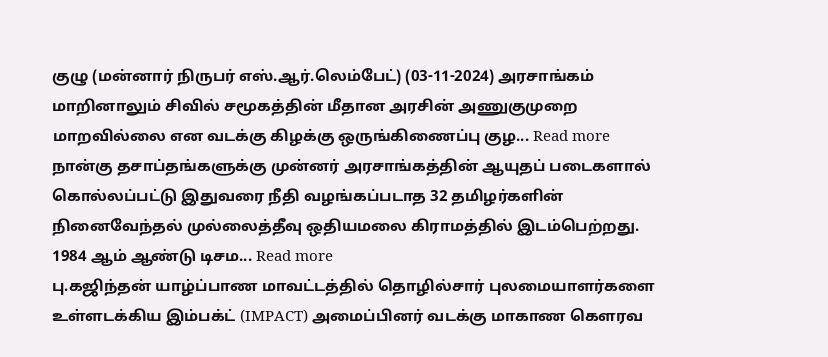குழு (மன்னார் நிருபர் எஸ்.ஆர்.லெம்பேட்) (03-11-2024) அரசாங்கம் மாறினாலும் சிவில் சமூகத்தின் மீதான அரசின் அணுகுமுறை மாறவில்லை என வடக்கு கிழக்கு ஒருங்கிணைப்பு குழ... Read more
நான்கு தசாப்தங்களுக்கு முன்னர் அரசாங்கத்தின் ஆயுதப் படைகளால் கொல்லப்பட்டு இதுவரை நீதி வழங்கப்படாத 32 தமிழர்களின் நினைவேந்தல் முல்லைத்தீவு ஒதியமலை கிராமத்தில் இடம்பெற்றது. 1984 ஆம் ஆண்டு டிசம... Read more
பு.கஜிந்தன் யாழ்ப்பாண மாவட்டத்தில் தொழில்சார் புலமையாளர்களை உள்ளடக்கிய இம்பக்ட் (IMPACT) அமைப்பினர் வடக்கு மாகாண கௌரவ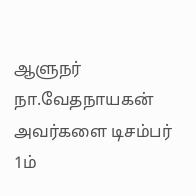ஆளுநர் நா.வேதநாயகன் அவர்களை டிசம்பர் 1ம்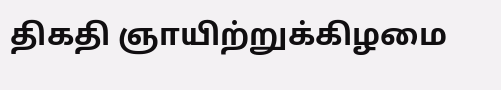திகதி ஞாயிற்றுக்கிழமை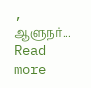, ஆளுநர்... Read more